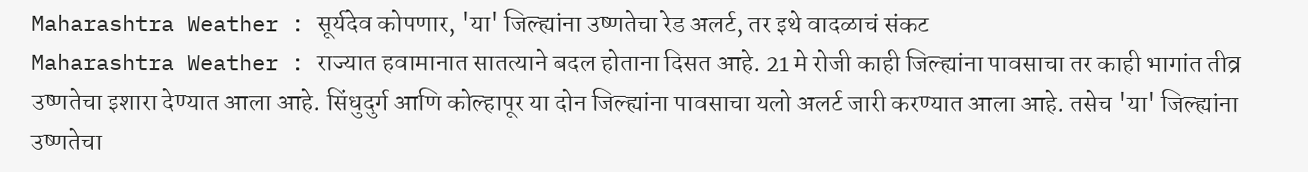Maharashtra Weather : सूर्यदेव कोपणार, 'या' जिल्ह्यांना उष्णतेचा रेड अलर्ट, तर इथे वादळाचं संकट
Maharashtra Weather : राज्यात हवामानात सातत्याने बदल होताना दिसत आहे. 21 मे रोजी काही जिल्ह्यांना पावसाचा तर काही भागांत तीव्र उष्णतेचा इशारा देण्यात आला आहे. सिंधुदुर्ग आणि कोल्हापूर या दोन जिल्ह्यांना पावसाचा यलो अलर्ट जारी करण्यात आला आहे. तसेच 'या' जिल्ह्यांना उष्णतेचा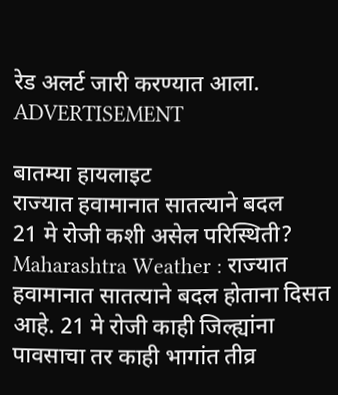रेड अलर्ट जारी करण्यात आला.
ADVERTISEMENT

बातम्या हायलाइट
राज्यात हवामानात सातत्याने बदल
21 मे रोजी कशी असेल परिस्थिती?
Maharashtra Weather : राज्यात हवामानात सातत्याने बदल होताना दिसत आहे. 21 मे रोजी काही जिल्ह्यांना पावसाचा तर काही भागांत तीव्र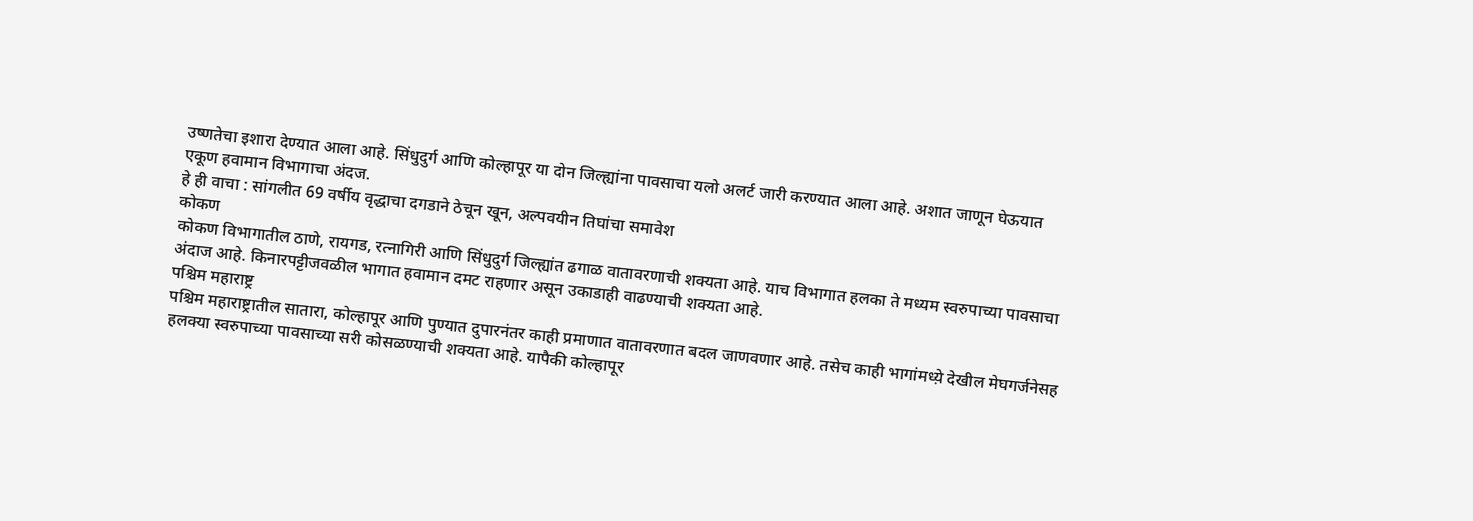उष्णतेचा इशारा देण्यात आला आहे. सिंधुदुर्ग आणि कोल्हापूर या दोन जिल्ह्यांना पावसाचा यलो अलर्ट जारी करण्यात आला आहे. अशात जाणून घेऊयात एकूण हवामान विभागाचा अंदज.
हे ही वाचा : सांगलीत 69 वर्षीय वृद्धाचा दगडाने ठेचून खून, अल्पवयीन तिघांचा समावेश
कोकण
कोकण विभागातील ठाणे, रायगड, रत्नागिरी आणि सिंधुदुर्ग जिल्ह्यांत ढगाळ वातावरणाची शक्यता आहे. याच विभागात हलका ते मध्यम स्वरुपाच्या पावसाचा अंदाज आहे. किनारपट्टीजवळील भागात हवामान दमट राहणार असून उकाडाही वाढण्याची शक्यता आहे.
पश्चिम महाराष्ट्र
पश्चिम महाराष्ट्रातील सातारा, कोल्हापूर आणि पुण्यात दुपारनंतर काही प्रमाणात वातावरणात बदल जाणवणार आहे. तसेच काही भागांमध्य़े देखील मेघगर्जनेसह हलक्या स्वरुपाच्या पावसाच्या सरी कोसळण्याची शक्यता आहे. यापैकी कोल्हापूर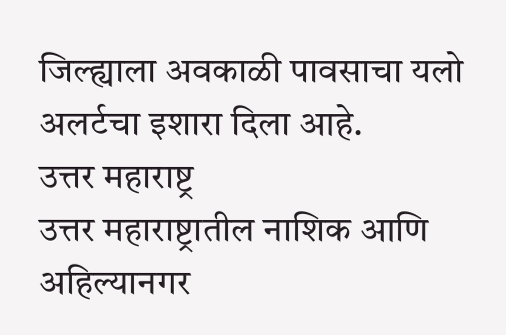जिल्ह्याला अवकाळी पावसाचा यलो अलर्टचा इशारा दिला आहे.
उत्तर महाराष्ट्र
उत्तर महाराष्ट्रातील नाशिक आणि अहिल्यानगर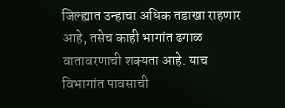जिल्ह्यात उन्हाचा अधिक तडाखा राहणार आहे, तसेच काही भागांत ढगाळ वातावरणाची शक्यता आहे. याच विभागांत पावसाची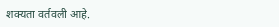शक्यता वर्तवली आहे.